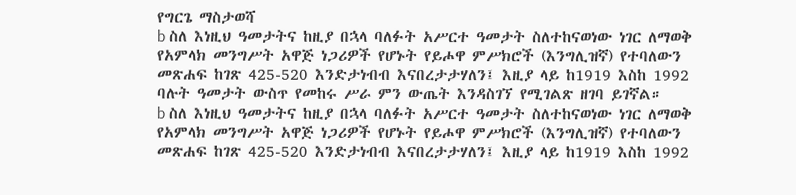የግርጌ ማስታወሻ
b ስለ እነዚህ ዓመታትና ከዚያ በኋላ ባለፉት አሥርተ ዓመታት ስለተከናወነው ነገር ለማወቅ የአምላክ መንግሥት አዋጅ ነጋሪዎች የሆኑት የይሖዋ ምሥክሮች (እንግሊዝኛ) የተባለውን መጽሐፍ ከገጽ 425-520 እንድታነብብ እናበረታታሃለን፤ እዚያ ላይ ከ1919 እስከ 1992 ባሉት ዓመታት ውስጥ የመከሩ ሥራ ምን ውጤት እንዳስገኘ የሚገልጽ ዘገባ ይገኛል።
b ስለ እነዚህ ዓመታትና ከዚያ በኋላ ባለፉት አሥርተ ዓመታት ስለተከናወነው ነገር ለማወቅ የአምላክ መንግሥት አዋጅ ነጋሪዎች የሆኑት የይሖዋ ምሥክሮች (እንግሊዝኛ) የተባለውን መጽሐፍ ከገጽ 425-520 እንድታነብብ እናበረታታሃለን፤ እዚያ ላይ ከ1919 እስከ 1992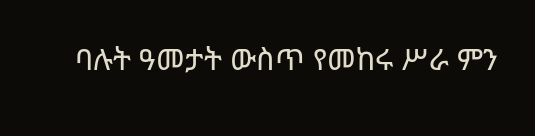ባሉት ዓመታት ውስጥ የመከሩ ሥራ ምን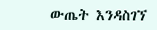ውጤት እንዳስገኘ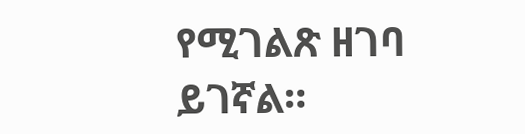የሚገልጽ ዘገባ ይገኛል።